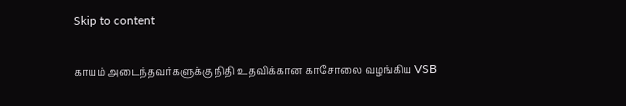Skip to content

காயம் அடைந்தவர்களுக்கு நிதி உதவிக்கான காசோலை வழங்கிய VSB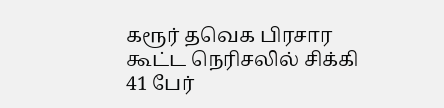கரூர் தவெக பிரசார கூட்ட நெரிசலில் சிக்கி 41 பேர்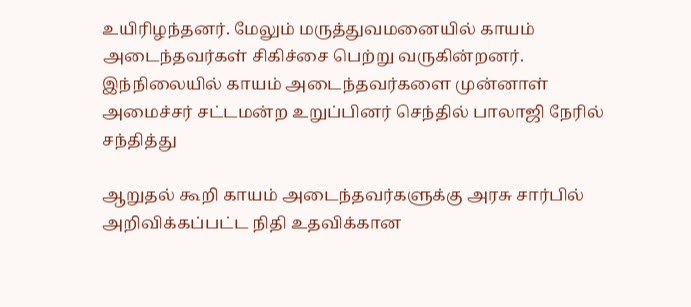உயிரிழந்தனர். மேலும் மருத்துவமனையில் காயம் அடைந்தவர்கள் சிகிச்சை பெற்று வருகின்றனர். இந்நிலையில் காயம் அடைந்தவர்களை முன்னாள் அமைச்சர் சட்டமன்ற உறுப்பினர் செந்தில் பாலாஜி நேரில் சந்தித்து

ஆறுதல் கூறி காயம் அடைந்தவர்களுக்கு அரசு சார்பில் அறிவிக்கப்பட்ட நிதி உதவிக்கான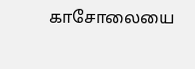காசோலையை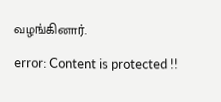வழங்கினார்.

error: Content is protected !!